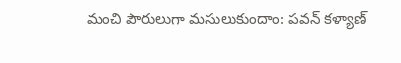మంచి పౌరులుగా మసులుకుందాం: పవన్ కళ్యాణ్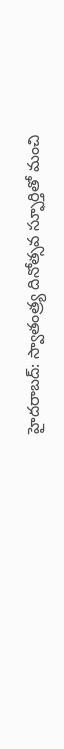హైదరాబద్: స్వాతంత్ర్య దినోత్సవ స్ఫూర్తితో మంచి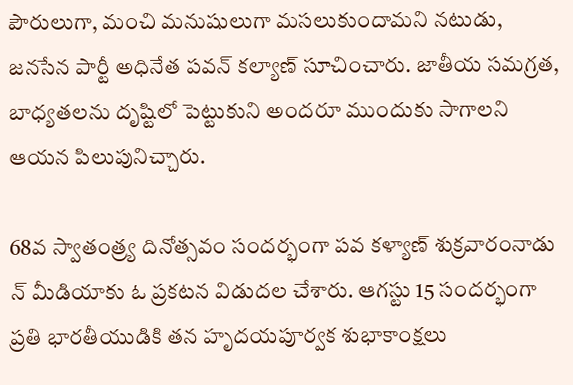పౌరులుగా, మంచి మనుషులుగా మసలుకుందామని నటుడు, జనసేన పార్టీ అధినేత పవన్ కల్యాణ్ సూచించారు. జాతీయ సమగ్రత, బాధ్యతలను దృష్టిలో పెట్టుకుని అందరూ ముందుకు సాగాలని ఆయన పిలుపునిచ్చారు.

68వ స్వాతంత్ర్య దినోత్సవం సందర్భంగా పవ కళ్యాణ్ శుక్రవారంనాడు న్ మీడియాకు ఓ ప్రకటన విడుదల చేశారు. ఆగస్టు 15 సందర్భంగా ప్రతి భారతీయుడికి తన హృదయపూర్వక శుభాకాంక్షలు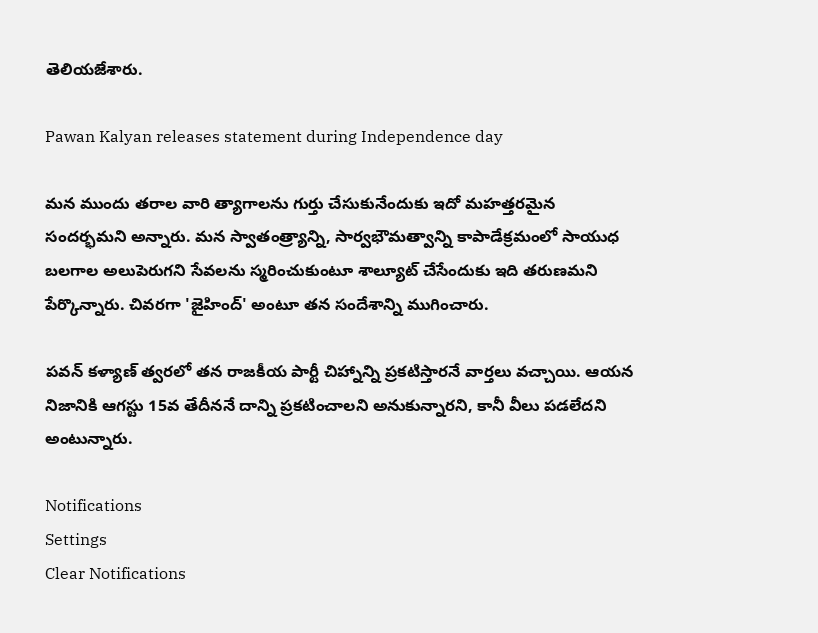తెలియజేశారు.

Pawan Kalyan releases statement during Independence day

మన ముందు తరాల వారి త్యాగాలను గుర్తు చేసుకునేందుకు ఇదో మహత్తరమైన సందర్భమని అన్నారు. మన స్వాతంత్ర్యాన్ని, సార్వభౌమత్వాన్ని కాపాడేక్రమంలో సాయుధ బలగాల అలుపెరుగని సేవలను స్మరించుకుంటూ శాల్యూట్ చేసేందుకు ఇది తరుణమని పేర్కొన్నారు. చివరగా 'జైహింద్' అంటూ తన సందేశాన్ని ముగించారు.

పవన్ కళ్యాణ్ త్వరలో తన రాజకీయ పార్టీ చిహ్నాన్ని ప్రకటిస్తారనే వార్తలు వచ్చాయి. ఆయన నిజానికి ఆగస్టు 15వ తేదీననే దాన్ని ప్రకటించాలని అనుకున్నారని, కానీ వీలు పడలేదని అంటున్నారు.

Notifications
Settings
Clear Notifications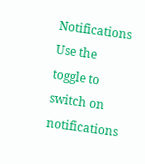Notifications
Use the toggle to switch on notifications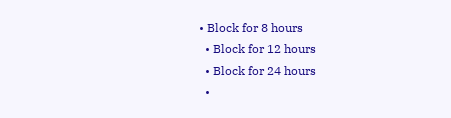• Block for 8 hours
  • Block for 12 hours
  • Block for 24 hours
  •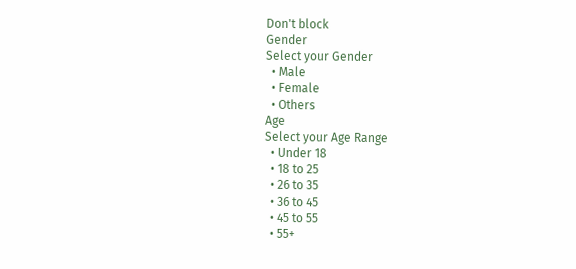Don't block
Gender
Select your Gender
  • Male
  • Female
  • Others
Age
Select your Age Range
  • Under 18
  • 18 to 25
  • 26 to 35
  • 36 to 45
  • 45 to 55
  • 55+